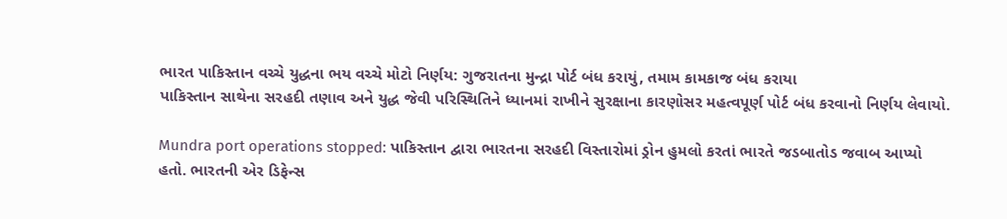ભારત પાકિસ્તાન વચ્ચે યુદ્ધના ભય વચ્ચે મોટો નિર્ણય: ગુજરાતના મુન્દ્રા પોર્ટ બંધ કરાયું, તમામ કામકાજ બંધ કરાયા
પાકિસ્તાન સાથેના સરહદી તણાવ અને યુદ્ધ જેવી પરિસ્થિતિને ધ્યાનમાં રાખીને સુરક્ષાના કારણોસર મહત્વપૂર્ણ પોર્ટ બંધ કરવાનો નિર્ણય લેવાયો.

Mundra port operations stopped: પાકિસ્તાન દ્વારા ભારતના સરહદી વિસ્તારોમાં ડ્રોન હુમલો કરતાં ભારતે જડબાતોડ જવાબ આપ્યો હતો. ભારતની એર ડિફેન્સ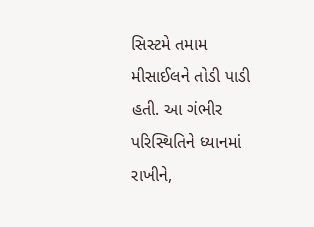સિસ્ટમે તમામ મીસાઈલને તોડી પાડી હતી. આ ગંભીર પરિસ્થિતિને ધ્યાનમાં રાખીને,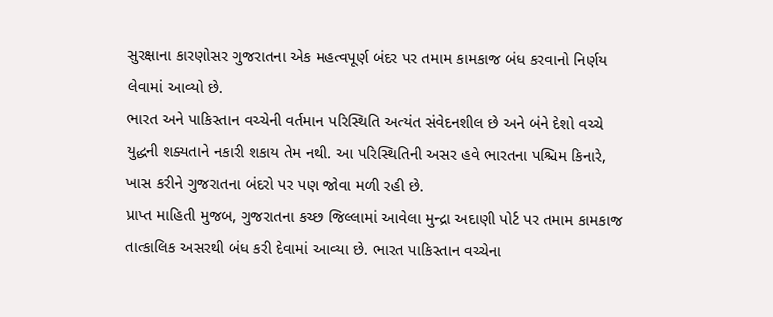સુરક્ષાના કારણોસર ગુજરાતના એક મહત્વપૂર્ણ બંદર પર તમામ કામકાજ બંધ કરવાનો નિર્ણય લેવામાં આવ્યો છે.
ભારત અને પાકિસ્તાન વચ્ચેની વર્તમાન પરિસ્થિતિ અત્યંત સંવેદનશીલ છે અને બંને દેશો વચ્ચે યુદ્ધની શક્યતાને નકારી શકાય તેમ નથી. આ પરિસ્થિતિની અસર હવે ભારતના પશ્ચિમ કિનારે, ખાસ કરીને ગુજરાતના બંદરો પર પણ જોવા મળી રહી છે.
પ્રાપ્ત માહિતી મુજબ, ગુજરાતના કચ્છ જિલ્લામાં આવેલા મુન્દ્રા અદાણી પોર્ટ પર તમામ કામકાજ તાત્કાલિક અસરથી બંધ કરી દેવામાં આવ્યા છે. ભારત પાકિસ્તાન વચ્ચેના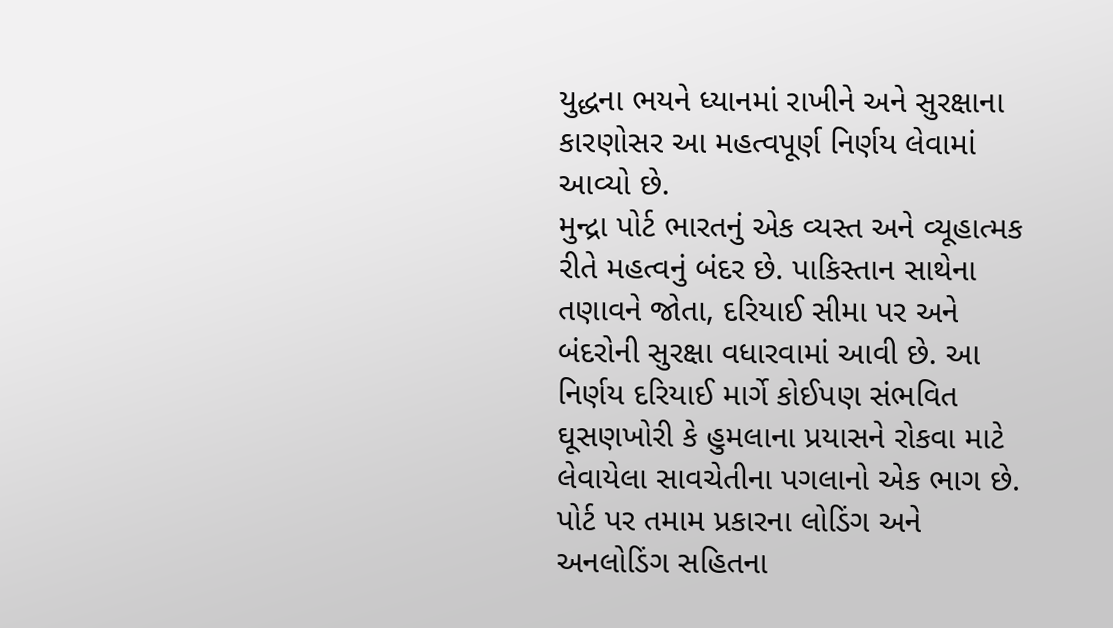યુદ્ધના ભયને ધ્યાનમાં રાખીને અને સુરક્ષાના કારણોસર આ મહત્વપૂર્ણ નિર્ણય લેવામાં આવ્યો છે.
મુન્દ્રા પોર્ટ ભારતનું એક વ્યસ્ત અને વ્યૂહાત્મક રીતે મહત્વનું બંદર છે. પાકિસ્તાન સાથેના તણાવને જોતા, દરિયાઈ સીમા પર અને બંદરોની સુરક્ષા વધારવામાં આવી છે. આ નિર્ણય દરિયાઈ માર્ગે કોઈપણ સંભવિત ઘૂસણખોરી કે હુમલાના પ્રયાસને રોકવા માટે લેવાયેલા સાવચેતીના પગલાનો એક ભાગ છે. પોર્ટ પર તમામ પ્રકારના લોડિંગ અને અનલોડિંગ સહિતના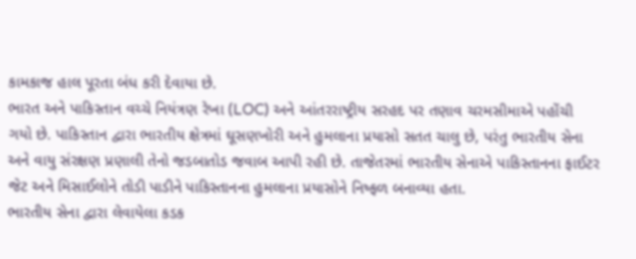કામકાજ હાલ પૂરતા બંધ કરી દેવાયા છે.
ભારત અને પાકિસ્તાન વચ્ચે નિયંત્રણ રેખા (LOC) અને આંતરરાષ્ટ્રીય સરહદ પર તણાવ ચરમસીમાએ પહોંચી ગયો છે. પાકિસ્તાન દ્વારા ભારતીય ક્ષેત્રમાં ઘૂસણખોરી અને હુમલાના પ્રયાસો સતત ચાલુ છે, પરંતુ ભારતીય સેના અને વાયુ સંરક્ષણ પ્રણાલી તેનો જડબાતોડ જવાબ આપી રહી છે. તાજેતરમાં ભારતીય સેનાએ પાકિસ્તાનના ફાઈટર જેટ અને મિસાઈલોને તોડી પાડીને પાકિસ્તાનના હુમલાના પ્રયાસોને નિષ્ફળ બનાવ્યા હતા.
ભારતીય સેના દ્વારા લેવાયેલા કડક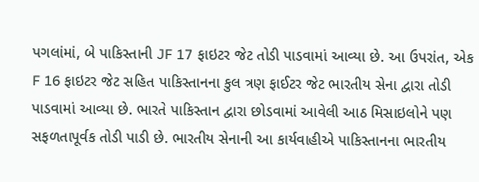પગલાંમાં, બે પાકિસ્તાની JF 17 ફાઇટર જેટ તોડી પાડવામાં આવ્યા છે. આ ઉપરાંત, એક F 16 ફાઇટર જેટ સહિત પાકિસ્તાનના કુલ ત્રણ ફાઈટર જેટ ભારતીય સેના દ્વારા તોડી પાડવામાં આવ્યા છે. ભારતે પાકિસ્તાન દ્વારા છોડવામાં આવેલી આઠ મિસાઇલોને પણ સફળતાપૂર્વક તોડી પાડી છે. ભારતીય સેનાની આ કાર્યવાહીએ પાકિસ્તાનના ભારતીય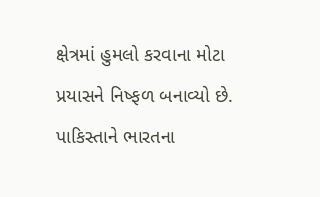ક્ષેત્રમાં હુમલો કરવાના મોટા પ્રયાસને નિષ્ફળ બનાવ્યો છે.
પાકિસ્તાને ભારતના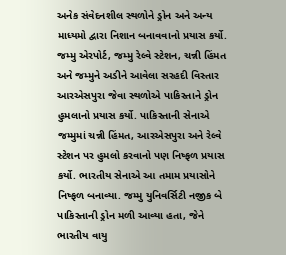અનેક સંવેદનશીલ સ્થળોને ડ્રોન અને અન્ય માધ્યમો દ્વારા નિશાન બનાવવાનો પ્રયાસ કર્યો. જમ્મુ એરપોર્ટ, જમ્મુ રેલ્વે સ્ટેશન, ચન્ની હિંમત અને જમ્મુને અડીને આવેલા સરહદી વિસ્તાર આરએસપુરા જેવા સ્થળોએ પાકિસ્તાને ડ્રોન હુમલાનો પ્રયાસ કર્યો. પાકિસ્તાની સેનાએ જમ્મુમાં ચન્ની હિંમત, આરએસપુરા અને રેલ્વે સ્ટેશન પર હુમલો કરવાનો પણ નિષ્ફળ પ્રયાસ કર્યો. ભારતીય સેનાએ આ તમામ પ્રયાસોને નિષ્ફળ બનાવ્યા. જમ્મુ યુનિવર્સિટી નજીક બે પાકિસ્તાની ડ્રોન મળી આવ્યા હતા, જેને ભારતીય વાયુ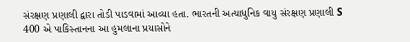સંરક્ષણ પ્રણાલી દ્વારા તોડી પાડવામાં આવ્યા હતા. ભારતની અત્યાધુનિક વાયુ સંરક્ષણ પ્રણાલી S 400 એ પાકિસ્તાનના આ હુમલાના પ્રયાસોને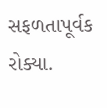સફળતાપૂર્વક રોક્યા.